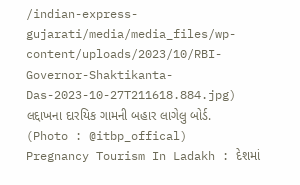/indian-express-gujarati/media/media_files/wp-content/uploads/2023/10/RBI-Governor-Shaktikanta-Das-2023-10-27T211618.884.jpg)
લદ્દાખના દારયિક ગામની બહાર લાગેલુ બોર્ડ. (Photo : @itbp_offical)
Pregnancy Tourism In Ladakh : દેશમાં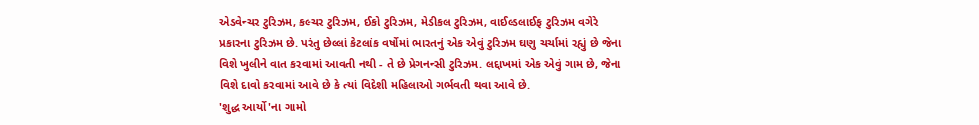એડવેન્ચર ટુરિઝમ, કલ્ચર ટુરિઝમ, ઈકો ટુરિઝમ, મેડીકલ ટુરિઝમ, વાઈલ્ડલાઈફ ટુરિઝમ વગેરે પ્રકારના ટુરિઝમ છે. પરંતુ છેલ્લાં કેટલાંક વર્ષોમાં ભારતનું એક એવું ટુરિઝમ ઘણુ ચર્ચામાં રહ્યું છે જેના વિશે ખુલીને વાત કરવામાં આવતી નથી - તે છે પ્રેગનન્સી ટુરિઝમ. લદ્દાખમાં એક એવું ગામ છે, જેના વિશે દાવો કરવામાં આવે છે કે ત્યાં વિદેશી મહિલાઓ ગર્ભવતી થવા આવે છે.
'શુદ્ધ આર્યો'ના ગામો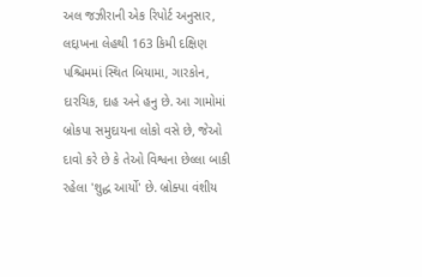અલ જઝીરાની એક રિપોર્ટ અનુસાર, લદ્દાખના લેહથી 163 કિમી દક્ષિણ પશ્ચિમમાં સ્થિત બિયામા, ગારકોન, દારચિક, દાહ અને હનુ છે. આ ગામોમાં બ્રોકપા સમુદાયના લોકો વસે છે, જેઓ દાવો કરે છે કે તેઓ વિશ્વના છેલ્લા બાકી રહેલા 'શુદ્ધ આર્યો' છે. બ્રોક્પા વંશીય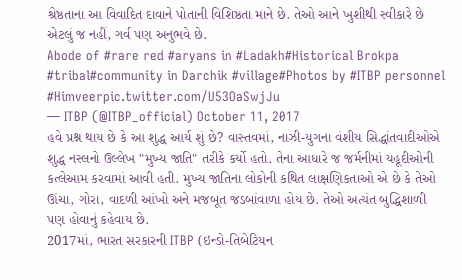શ્રેષ્ઠતાના આ વિવાદિત દાવાને પોતાની વિશિષ્ઠતા માને છે. તેઓ આને ખુશીથી સ્વીકારે છે એટલું જ નહીં, ગર્વ પણ અનુભવે છે.
Abode of #rare red #aryans in #Ladakh#Historical Brokpa #tribal#community in Darchik #village#Photos by #ITBP personnel #Himveerpic.twitter.com/U53OaSwjJu
— ITBP (@ITBP_official) October 11, 2017
હવે પ્રશ્ન થાય છે કે આ શુદ્ધ આર્ય શું છે? વાસ્તવમાં, નાઝી-યુગના વંશીય સિદ્ધાંતવાદીઓએ શુદ્ધ નસ્લનો ઉલ્લેખ "મુખ્ય જાતિ" તરીકે કર્યો હતો. તેના આધારે જ જર્મનીમાં યહૂદીઓની કત્લેઆમ કરવામાં આવી હતી. મુખ્ય જાતિના લોકોની કથિત લાક્ષણિકતાઓ એ છે કે તેઓ ઊંચા, ગોરા, વાદળી આંખો અને મજબૂત જડબાંવાળા હોય છે. તેઓ અત્યંત બુદ્ધિશાળી પણ હોવાનું કહેવાય છે.
2017માં, ભારત સરકારની ITBP (ઇન્ડો-તિબેટિયન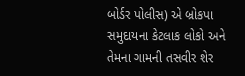બોર્ડર પોલીસ) એ બ્રોકપા સમુદાયના કેટલાક લોકો અને તેમના ગામની તસવીર શેર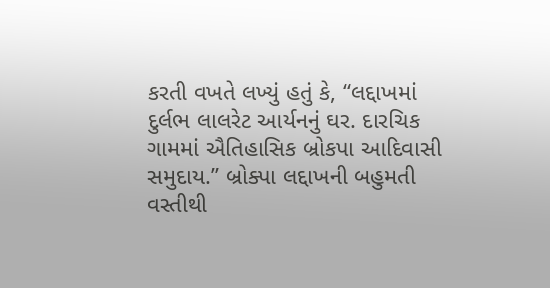કરતી વખતે લખ્યું હતું કે, “લદ્દાખમાં દુર્લભ લાલરેટ આર્યનનું ઘર. દારચિક ગામમાં ઐતિહાસિક બ્રોકપા આદિવાસી સમુદાય.” બ્રોક્પા લદ્દાખની બહુમતી વસ્તીથી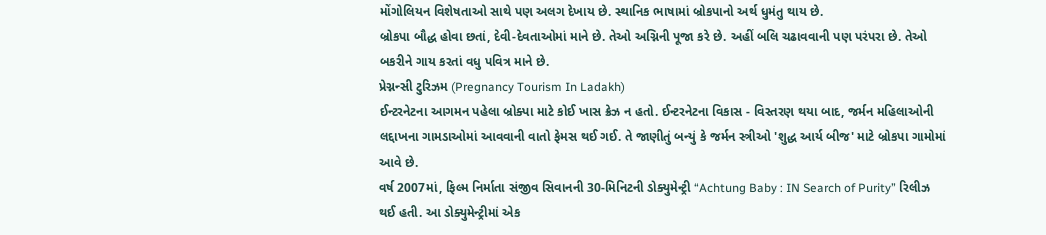મોંગોલિયન વિશેષતાઓ સાથે પણ અલગ દેખાય છે. સ્થાનિક ભાષામાં બ્રોકપાનો અર્થ ધુમંતુ થાય છે.
બ્રોકપા બૌદ્ધ હોવા છતાં, દેવી-દેવતાઓમાં માને છે. તેઓ અગ્નિની પૂજા કરે છે. અહીં બલિ ચઢાવવાની પણ પરંપરા છે. તેઓ બકરીને ગાય કરતાં વધુ પવિત્ર માને છે.
પ્રેગ્નન્સી ટુરિઝમ (Pregnancy Tourism In Ladakh)
ઈન્ટરનેટના આગમન પહેલા બ્રોક્પા માટે કોઈ ખાસ ક્રેઝ ન હતો. ઈન્ટરનેટના વિકાસ - વિસ્તરણ થયા બાદ, જર્મન મહિલાઓની લદ્દાખના ગામડાઓમાં આવવાની વાતો ફેમસ થઈ ગઈ. તે જાણીતું બન્યું કે જર્મન સ્ત્રીઓ 'શુદ્ધ આર્ય બીજ' માટે બ્રોકપા ગામોમાં આવે છે.
વર્ષ 2007માં, ફિલ્મ નિર્માતા સંજીવ સિવાનની 30-મિનિટની ડોક્યુમેન્ટ્રી “Achtung Baby : IN Search of Purity” રિલીઝ થઈ હતી. આ ડોક્યુમેન્ટ્રીમાં એક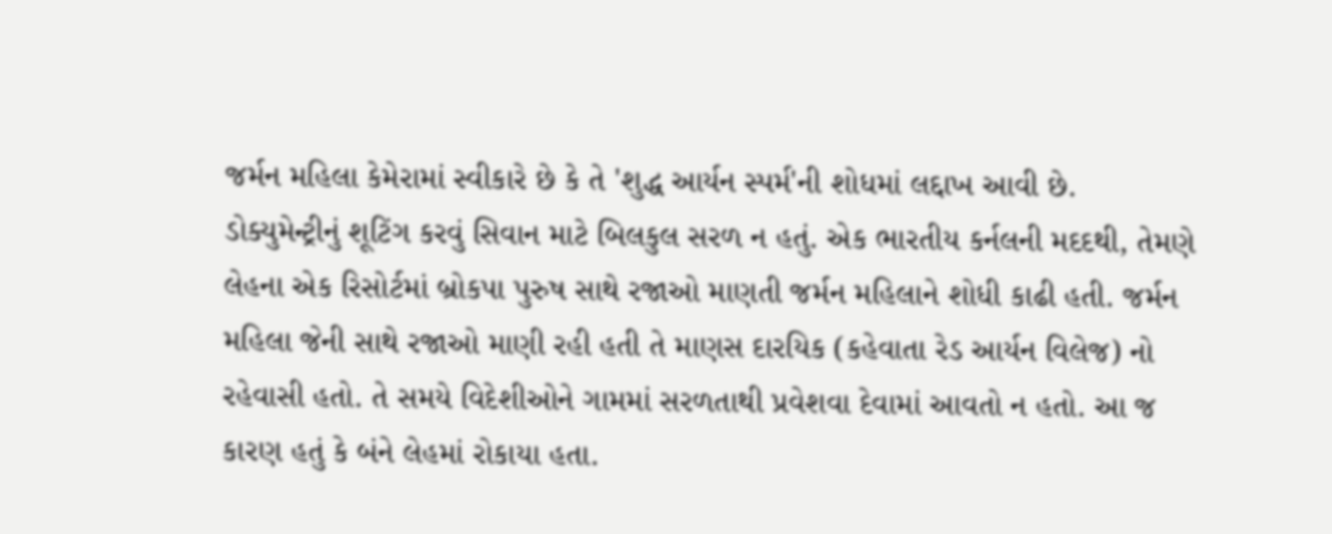જર્મન મહિલા કેમેરામાં સ્વીકારે છે કે તે 'શુદ્ધ આર્યન સ્પર્મ'ની શોધમાં લદ્દાખ આવી છે.
ડોક્યુમેન્ટ્રીનું શૂટિંગ કરવું સિવાન માટે બિલકુલ સરળ ન હતું. એક ભારતીય કર્નલની મદદથી, તેમણે લેહના એક રિસોર્ટમાં બ્રોકપા પુરુષ સાથે રજાઓ માણતી જર્મન મહિલાને શોધી કાઢી હતી. જર્મન મહિલા જેની સાથે રજાઓ માણી રહી હતી તે માણસ દારયિક (કહેવાતા રેડ આર્યન વિલેજ) નો રહેવાસી હતો. તે સમયે વિદેશીઓને ગામમાં સરળતાથી પ્રવેશવા દેવામાં આવતો ન હતો. આ જ કારણ હતું કે બંને લેહમાં રોકાયા હતા.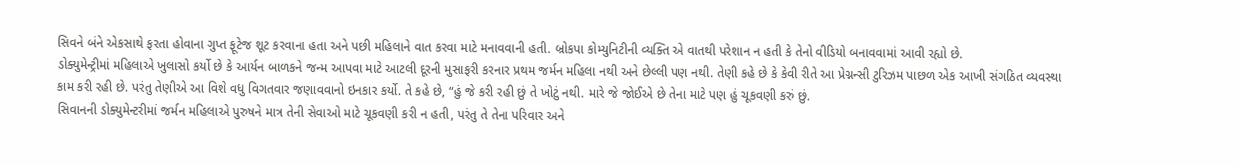સિવને બંને એકસાથે ફરતા હોવાના ગુપ્ત ફૂટેજ શૂટ કરવાના હતા અને પછી મહિલાને વાત કરવા માટે મનાવવાની હતી. બ્રોકપા કોમ્યુનિટીની વ્યક્તિ એ વાતથી પરેશાન ન હતી કે તેનો વીડિયો બનાવવામાં આવી રહ્યો છે.
ડોક્યુમેન્ટ્રીમાં મહિલાએ ખુલાસો કર્યો છે કે આર્યન બાળકને જન્મ આપવા માટે આટલી દૂરની મુસાફરી કરનાર પ્રથમ જર્મન મહિલા નથી અને છેલ્લી પણ નથી. તેણી કહે છે કે કેવી રીતે આ પ્રેગ્નન્સી ટુરિઝમ પાછળ એક આખી સંગઠિત વ્યવસ્થા કામ કરી રહી છે. પરંતુ તેણીએ આ વિશે વધુ વિગતવાર જણાવવાનો ઇનકાર કર્યો. તે કહે છે, “હું જે કરી રહી છું તે ખોટું નથી. મારે જે જોઈએ છે તેના માટે પણ હું ચૂકવણી કરું છું.
સિવાનની ડોક્યુમેન્ટરીમાં જર્મન મહિલાએ પુરુષને માત્ર તેની સેવાઓ માટે ચૂકવણી કરી ન હતી, પરંતુ તે તેના પરિવાર અને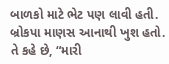બાળકો માટે ભેટ પણ લાવી હતી. બ્રોકપા માણસ આનાથી ખુશ હતો. તે કહે છે, “મારી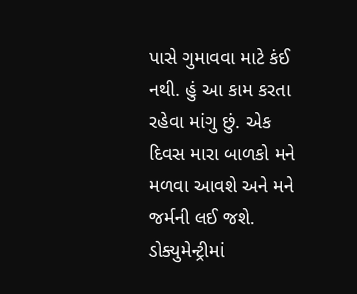પાસે ગુમાવવા માટે કંઈ નથી. હું આ કામ કરતા રહેવા માંગુ છું. એક દિવસ મારા બાળકો મને મળવા આવશે અને મને જર્મની લઈ જશે.
ડોક્યુમેન્ટ્રીમાં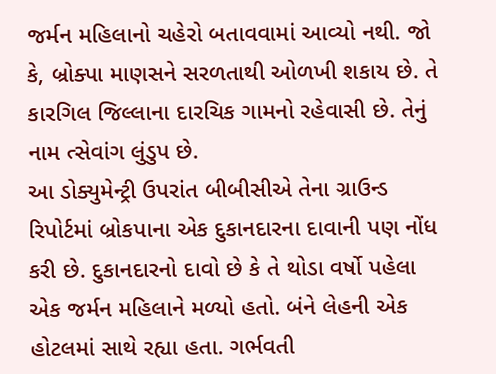જર્મન મહિલાનો ચહેરો બતાવવામાં આવ્યો નથી. જો કે, બ્રોક્પા માણસને સરળતાથી ઓળખી શકાય છે. તે કારગિલ જિલ્લાના દારચિક ગામનો રહેવાસી છે. તેનું નામ ત્સેવાંગ લુંડુપ છે.
આ ડોક્યુમેન્ટ્રી ઉપરાંત બીબીસીએ તેના ગ્રાઉન્ડ રિપોર્ટમાં બ્રોકપાના એક દુકાનદારના દાવાની પણ નોંધ કરી છે. દુકાનદારનો દાવો છે કે તે થોડા વર્ષો પહેલા એક જર્મન મહિલાને મળ્યો હતો. બંને લેહની એક હોટલમાં સાથે રહ્યા હતા. ગર્ભવતી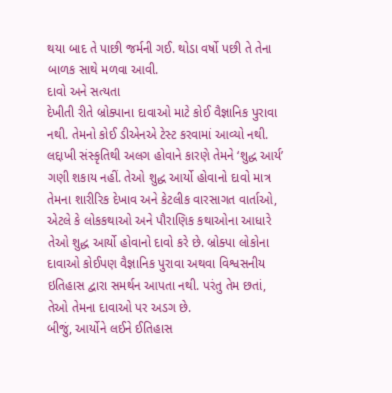થયા બાદ તે પાછી જર્મની ગઈ. થોડા વર્ષો પછી તે તેના બાળક સાથે મળવા આવી.
દાવો અને સત્યતા
દેખીતી રીતે બ્રોક્પાના દાવાઓ માટે કોઈ વૈજ્ઞાનિક પુરાવા નથી. તેમનો કોઈ ડીએનએ ટેસ્ટ કરવામાં આવ્યો નથી. લદ્દાખી સંસ્કૃતિથી અલગ હોવાને કારણે તેમને ‘શુદ્ધ આર્ય’ ગણી શકાય નહીં. તેઓ શુદ્ધ આર્યો હોવાનો દાવો માત્ર તેમના શારીરિક દેખાવ અને કેટલીક વારસાગત વાર્તાઓ, એટલે કે લોકકથાઓ અને પૌરાણિક કથાઓના આધારે તેઓ શુદ્ધ આર્યો હોવાનો દાવો કરે છે. બ્રોક્પા લોકોના દાવાઓ કોઈપણ વૈજ્ઞાનિક પુરાવા અથવા વિશ્વસનીય ઇતિહાસ દ્વારા સમર્થન આપતા નથી. પરંતુ તેમ છતાં, તેઓ તેમના દાવાઓ પર અડગ છે.
બીજું, આર્યોને લઈને ઈતિહાસ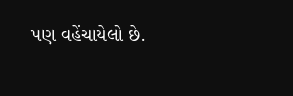પણ વહેંચાયેલો છે.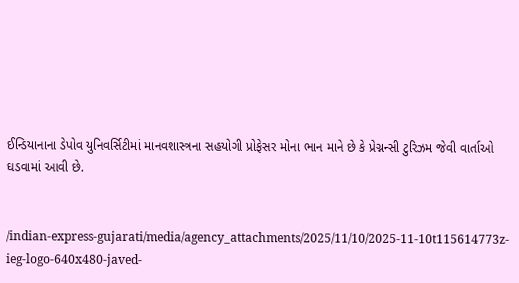ઈન્ડિયાનાના ડેપોવ યુનિવર્સિટીમાં માનવશાસ્ત્રના સહયોગી પ્રોફેસર મોના ભાન માને છે કે પ્રેગ્નન્સી ટુરિઝમ જેવી વાર્તાઓ ઘડવામાં આવી છે.


/indian-express-gujarati/media/agency_attachments/2025/11/10/2025-11-10t115614773z-ieg-logo-640x480-javed-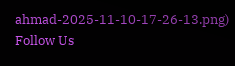ahmad-2025-11-10-17-26-13.png)
Follow Us